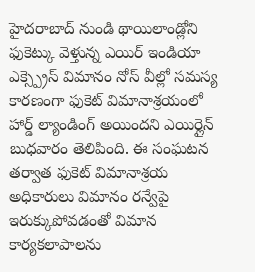హైదరాబాద్ నుండి థాయిలాండ్లోని ఫుకెట్కు వెళ్తున్న ఎయిర్ ఇండియా ఎక్స్ప్రెస్ విమానం నోస్ వీల్లో సమస్య కారణంగా ఫుకెట్ విమానాశ్రయంలో హార్డ్ ల్యాండింగ్ అయిందని ఎయిర్లైన్ బుధవారం తెలిపింది. ఈ సంఘటన తర్వాత ఫుకెట్ విమానాశ్రయ అధికారులు విమానం రన్వేపై ఇరుక్కుపోవడంతో విమాన కార్యకలాపాలను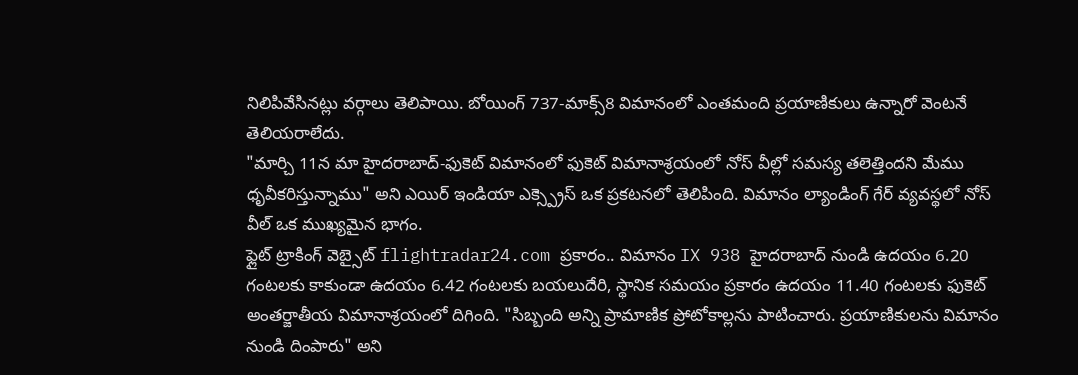నిలిపివేసినట్లు వర్గాలు తెలిపాయి. బోయింగ్ 737-మాక్స్8 విమానంలో ఎంతమంది ప్రయాణికులు ఉన్నారో వెంటనే తెలియరాలేదు.
"మార్చి 11న మా హైదరాబాద్-ఫుకెట్ విమానంలో ఫుకెట్ విమానాశ్రయంలో నోస్ వీల్లో సమస్య తలెత్తిందని మేము ధృవీకరిస్తున్నాము" అని ఎయిర్ ఇండియా ఎక్స్ప్రెస్ ఒక ప్రకటనలో తెలిపింది. విమానం ల్యాండింగ్ గేర్ వ్యవస్థలో నోస్ వీల్ ఒక ముఖ్యమైన భాగం.
ఫ్లైట్ ట్రాకింగ్ వెబ్సైట్ flightradar24.com ప్రకారం.. విమానం IX 938 హైదరాబాద్ నుండి ఉదయం 6.20 గంటలకు కాకుండా ఉదయం 6.42 గంటలకు బయలుదేరి, స్థానిక సమయం ప్రకారం ఉదయం 11.40 గంటలకు ఫుకెట్ అంతర్జాతీయ విమానాశ్రయంలో దిగింది. "సిబ్బంది అన్ని ప్రామాణిక ప్రోటోకాల్లను పాటించారు. ప్రయాణికులను విమానం నుండి దింపారు" అని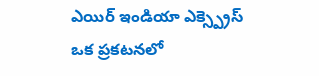ఎయిర్ ఇండియా ఎక్స్ప్రెస్ ఒక ప్రకటనలో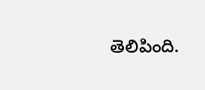తెలిపింది.